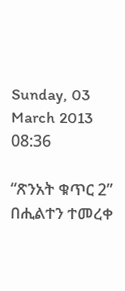Sunday, 03 March 2013 08:36

“ጽንአት ቁጥር 2” በሒልተን ተመረቀ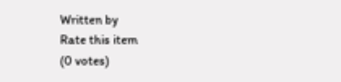Written by
Rate this item
(0 votes)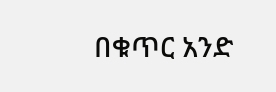በቁጥር አንድ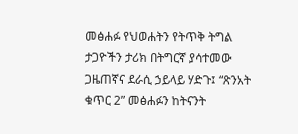መፅሐፉ የህወሐትን የትጥቅ ትግል ታጋዮችን ታሪክ በትግርኛ ያሳተመው ጋዜጠኛና ደራሲ ኃይላይ ሃድጉ፤ “ጽንአት ቁጥር 2” መፅሐፉን ከትናንት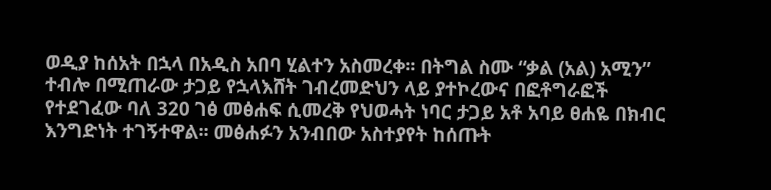ወዲያ ከሰአት በኋላ በአዲስ አበባ ሂልተን አስመረቀ፡፡ በትግል ስሙ “ቃል (አል) አሚን” ተብሎ በሚጠራው ታጋይ የኋላእሸት ገብረመድህን ላይ ያተኮረውና በፎቶግራፎች የተደገፈው ባለ 320 ገፅ መፅሐፍ ሲመረቅ የህወሓት ነባር ታጋይ አቶ አባይ ፀሐዬ በክብር እንግድነት ተገኝተዋል፡፡ መፅሐፉን አንብበው አስተያየት ከሰጡት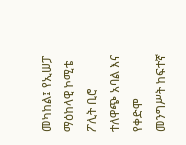መካከል፤ የኢሠፓ ማዕከላዊ ኮሚቴ ፖሊት ቢሮ ተለዋጭ አባል እና የቀድሞ መንግሥት ከፍተኛ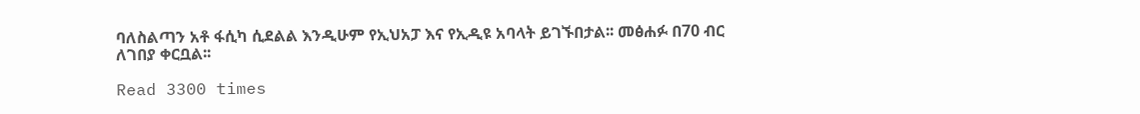ባለስልጣን አቶ ፋሲካ ሲደልል እንዲሁም የኢህአፓ እና የኢዲዩ አባላት ይገኙበታል፡፡ መፅሐፉ በ70 ብር ለገበያ ቀርቧል፡፡

Read 3300 times